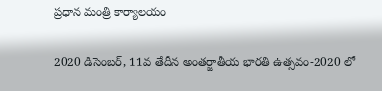ప్రధాన మంత్రి కార్యాలయం

2020 డిసెంబర్, 11వ తేదీన అంతర్జాతీయ భారతి ఉత్సవం-2020 లో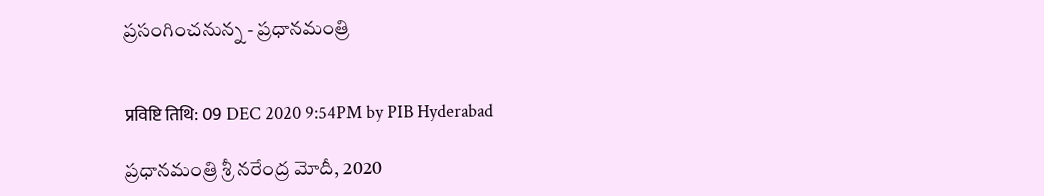ప్రసంగించనున్న - ప్రధానమంత్రి


प्रविष्टि तिथि: 09 DEC 2020 9:54PM by PIB Hyderabad

ప్రధానమంత్రి శ్రీ నరేంద్ర మోదీ, 2020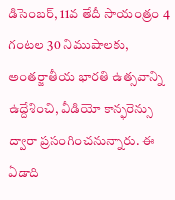డిసెంబర్, 11వ తేదీ సాయంత్రం 4 గంటల 30 నిముషాలకు, అంతర్జాతీయ భారతి ఉత్సవాన్ని ఉద్దేశించి, వీడియో కాన్ఫరెన్సు ద్వారా ప్రసంగించనున్నారు. ఈ ఏడాది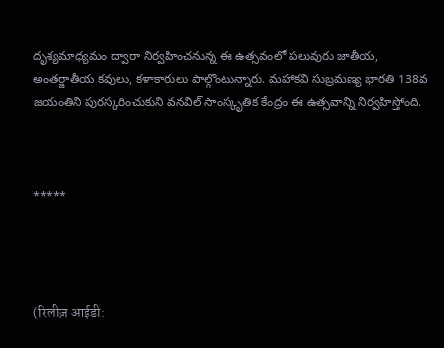దృశ్యమాధ్యమం ద్వారా నిర్వహించనున్న ఈ ఉత్సవంలో పలువురు జాతీయ, అంతర్జాతీయ కవులు, కళాకారులు పాల్గొంటున్నారు. మహాకవి సుబ్రమణ్య భారతి 138వ జయంతిని పురస్కరించుకుని వనవిల్ సాంస్కృతిక కేంద్రం ఈ ఉత్సవాన్ని నిర్వహిస్తోంది.



*****




(रिलीज़ आईडी: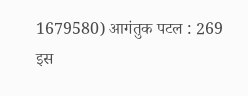1679580) आगंतुक पटल : 269
इस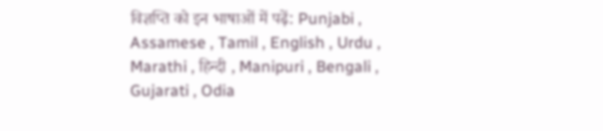विज्ञप्ति को इन भाषाओं में पढ़ें: Punjabi , Assamese , Tamil , English , Urdu , Marathi , हिन्दी , Manipuri , Bengali , Gujarati , Odia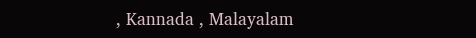, Kannada , Malayalam